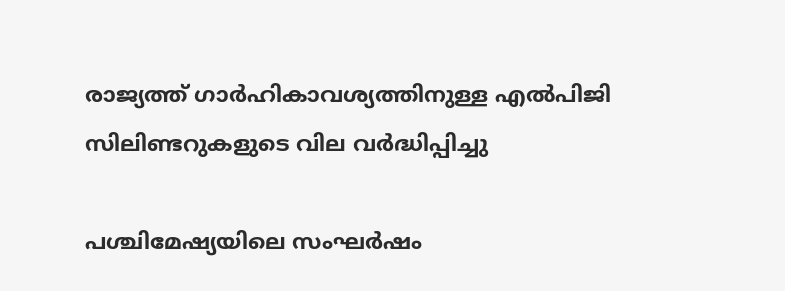രാജ്യത്ത് ഗാർഹികാവശ്യത്തിനുള്ള എൽപിജി സിലിണ്ടറുകളുടെ വില വർദ്ധിപ്പിച്ചു

പശ്ചിമേഷ്യയിലെ സംഘർഷം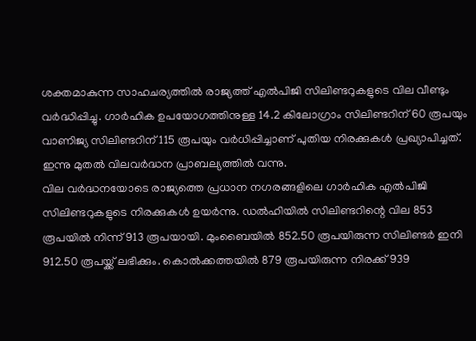ശക്തമാകുന്ന സാഹചര്യത്തിൽ രാജ്യത്ത് എൽപിജി സിലിണ്ടറുകളുടെ വില വീണ്ടും വർദ്ധിപ്പിച്ചു. ഗാർഹിക ഉപയോഗത്തിനുള്ള 14.2 കിലോഗ്രാം സിലിണ്ടറിന് 60 രൂപയും വാണിജ്യ സിലിണ്ടറിന് 115 രൂപയും വർധിപ്പിച്ചാണ് പുതിയ നിരക്കുകൾ പ്രഖ്യാപിച്ചത്. ഇന്നു മുതൽ വിലവർദ്ധന പ്രാബല്യത്തിൽ വന്നു.
വില വർദ്ധനയോടെ രാജ്യത്തെ പ്രധാന നഗരങ്ങളിലെ ഗാർഹിക എൽപിജി സിലിണ്ടറുകളുടെ നിരക്കുകൾ ഉയർന്നു. ഡൽഹിയിൽ സിലിണ്ടറിന്റെ വില 853 രൂപയിൽ നിന്ന് 913 രൂപയായി. മുംബൈയിൽ 852.50 രൂപയിരുന്ന സിലിണ്ടർ ഇനി 912.50 രൂപയ്ക്ക് ലഭിക്കും. കൊൽക്കത്തയിൽ 879 രൂപയിരുന്ന നിരക്ക് 939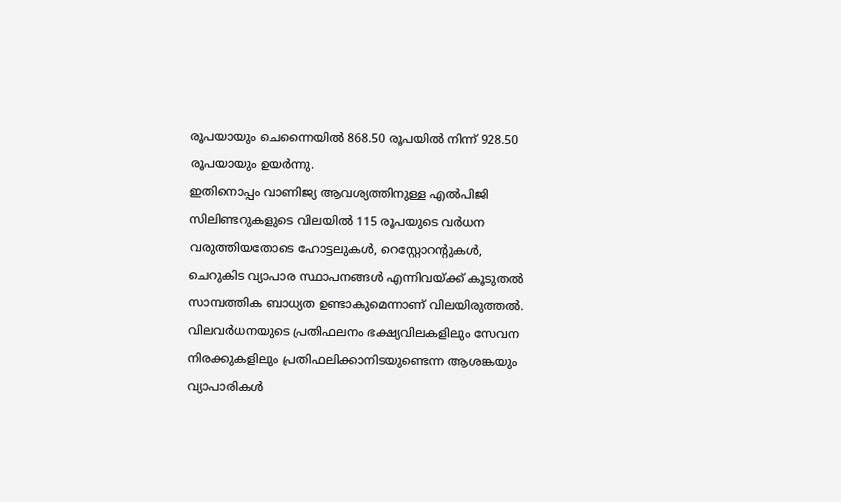രൂപയായും ചെന്നൈയിൽ 868.50 രൂപയിൽ നിന്ന് 928.50 രൂപയായും ഉയർന്നു.
ഇതിനൊപ്പം വാണിജ്യ ആവശ്യത്തിനുള്ള എൽപിജി സിലിണ്ടറുകളുടെ വിലയിൽ 115 രൂപയുടെ വർധന വരുത്തിയതോടെ ഹോട്ടലുകൾ, റെസ്റ്റോറന്റുകൾ, ചെറുകിട വ്യാപാര സ്ഥാപനങ്ങൾ എന്നിവയ്ക്ക് കൂടുതൽ സാമ്പത്തിക ബാധ്യത ഉണ്ടാകുമെന്നാണ് വിലയിരുത്തൽ. വിലവർധനയുടെ പ്രതിഫലനം ഭക്ഷ്യവിലകളിലും സേവന നിരക്കുകളിലും പ്രതിഫലിക്കാനിടയുണ്ടെന്ന ആശങ്കയും വ്യാപാരികൾ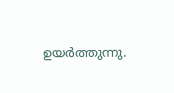ഉയർത്തുന്നു.